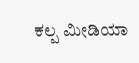ಕಲ್ಪ ಮೀಡಿಯಾ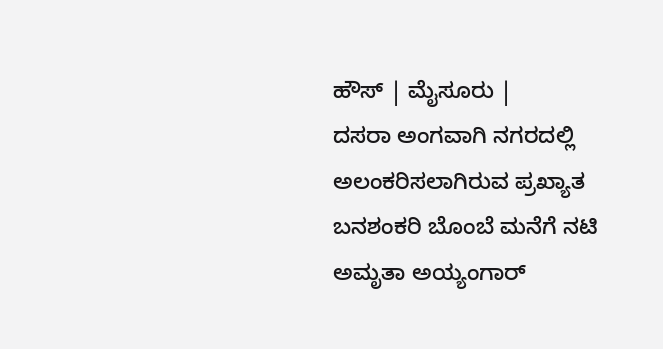ಹೌಸ್ | ಮೈಸೂರು |
ದಸರಾ ಅಂಗವಾಗಿ ನಗರದಲ್ಲಿ ಅಲಂಕರಿಸಲಾಗಿರುವ ಪ್ರಖ್ಯಾತ ಬನಶಂಕರಿ ಬೊಂಬೆ ಮನೆಗೆ ನಟಿ ಅಮೃತಾ ಅಯ್ಯಂಗಾರ್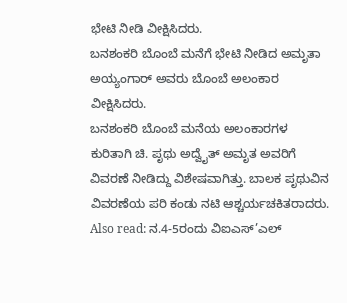ಭೇಟಿ ನೀಡಿ ವೀಕ್ಷಿಸಿದರು.
ಬನಶಂಕರಿ ಬೊಂಬೆ ಮನೆಗೆ ಭೇಟಿ ನೀಡಿದ ಅಮೃತಾ ಅಯ್ಯಂಗಾರ್ ಅವರು ಬೊಂಬೆ ಅಲಂಕಾರ ವೀಕ್ಷಿಸಿದರು.
ಬನಶಂಕರಿ ಬೊಂಬೆ ಮನೆಯ ಅಲಂಕಾರಗಳ ಕುರಿತಾಗಿ ಚಿ. ಪೃಥು ಅದ್ವೈತ್ ಅಮೃತ ಅವರಿಗೆ ವಿವರಣೆ ನೀಡಿದ್ದು ವಿಶೇಷವಾಗಿತ್ತು. ಬಾಲಕ ಪೃಥುವಿನ ವಿವರಣೆಯ ಪರಿ ಕಂಡು ನಟಿ ಆಶ್ಚರ್ಯಚಕಿತರಾದರು.
Also read: ನ.4-5ರಂದು ವಿಐಎಸ್’ಎಲ್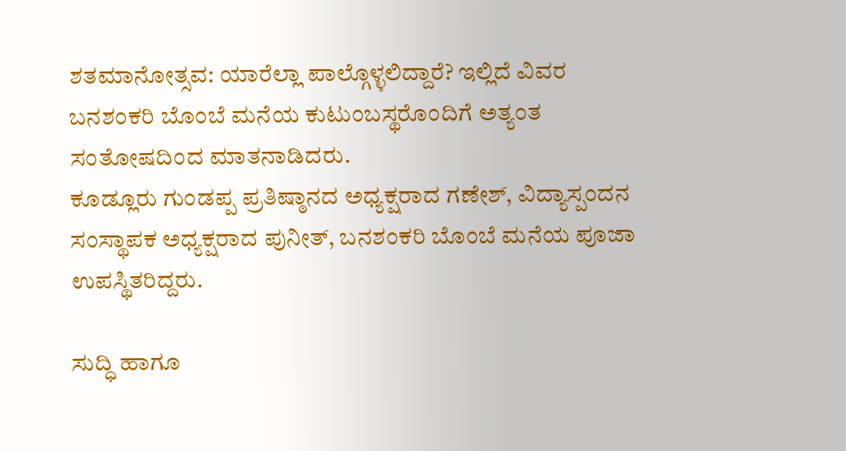ಶತಮಾನೋತ್ಸವ: ಯಾರೆಲ್ಲಾ ಪಾಲ್ಗೊಳ್ಳಲಿದ್ದಾರೆ? ಇಲ್ಲಿದೆ ವಿವರ
ಬನಶಂಕರಿ ಬೊಂಬೆ ಮನೆಯ ಕುಟುಂಬಸ್ಥರೊಂದಿಗೆ ಅತ್ಯಂತ ಸಂತೋಷದಿಂದ ಮಾತನಾಡಿದರು.
ಕೂಡ್ಲೂರು ಗುಂಡಪ್ಪ ಪ್ರತಿಷ್ಠಾನದ ಅಧ್ಯಕ್ಷರಾದ ಗಣೇಶ್, ವಿದ್ಯಾಸ್ಪಂದನ ಸಂಸ್ಥಾಪಕ ಅಧ್ಯಕ್ಷರಾದ ಪುನೀತ್, ಬನಶಂಕರಿ ಬೊಂಬೆ ಮನೆಯ ಪೂಜಾ ಉಪಸ್ಥಿತರಿದ್ದರು.

ಸುದ್ಧಿ ಹಾಗೂ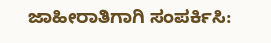ಜಾಹೀರಾತಿಗಾಗಿ ಸಂಪರ್ಕಿಸಿ: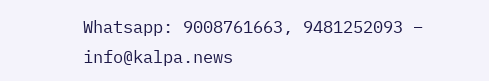Whatsapp: 9008761663, 9481252093 – info@kalpa.news